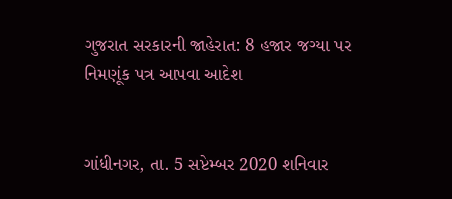ગુજરાત સરકારની જાહેરાત: 8 હજાર જગ્યા પર નિમણૂંક પત્ર આપવા આદેશ


ગાંધીનગર, તા. 5 સપ્ટેમ્બર 2020 શનિવાર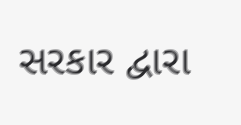સરકાર દ્વારા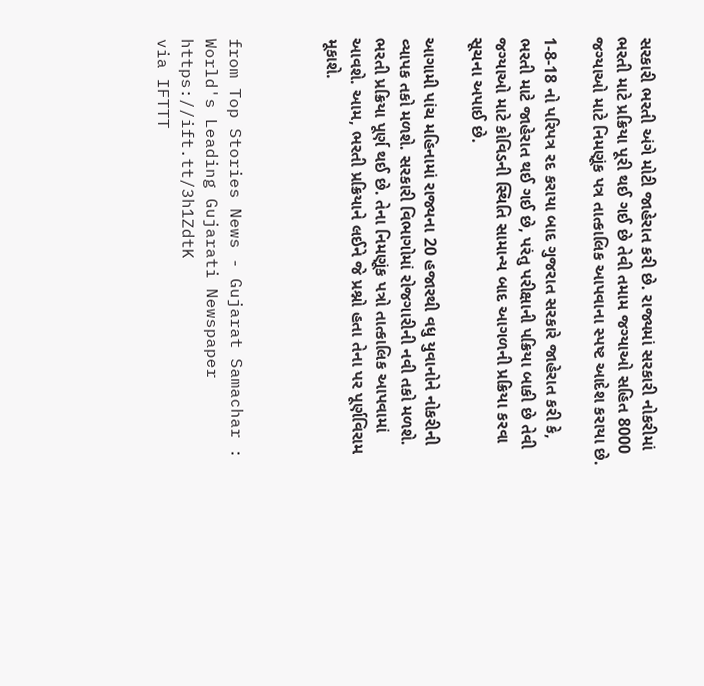સરકારી ભરતી અંગે મોટી જાહેરાત કરી છે. રાજ્યમાં સરકારી નોકરીમાં ભરતી માટે પ્રક્રિયા પૂરી થઈ ગઈ છે તેવી તમામ જગ્યાઓ સહિત 8000 જગ્યાઓ માટે નિમણૂંક પત્ર તાત્કાલિક આપવાના સ્પષ્ટ આદેશ કરાયા છે.

1-8-18 નો પરિપત્ર રદ કરાયા બાદ ગુજરાત સરકારે જાહેરાત કરી કે, ભરતી માટે જાહેરાત થઈ ગઈ છે, પરંતુ પરીક્ષાની પક્રિયા બાકી છે તેવી જગ્યાઓ માટે કોવિડની સ્થિતિ સામાન્ય બાદ આગળની પ્રક્રિયા કરવા સૂચના અપાઈ છે.

આગામી પાંચ મહિનામાં રાજ્યના 20 હજારથી વધુ યુવાનોને નોકરીની વ્યાપક તકો મળશે. સરકારી વિભાગોમાં રોજગારીની નવી તકો મળશે. ભરતી પ્રક્રિયા પૂર્ણ થઈ છે. તેના નિમણૂંક પત્રો તાત્કાલિક આપવામાં આવશે. આમ, ભરતી પ્રક્રિયાને લઈને જે પ્રશ્નો હતા તેના પર પૂર્ણવિરામ મૂકાશે.



from Top Stories News - Gujarat Samachar : World's Leading Gujarati Newspaper https://ift.tt/3h1ZdtK
via IFTTT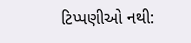ટિપ્પણીઓ નથી: